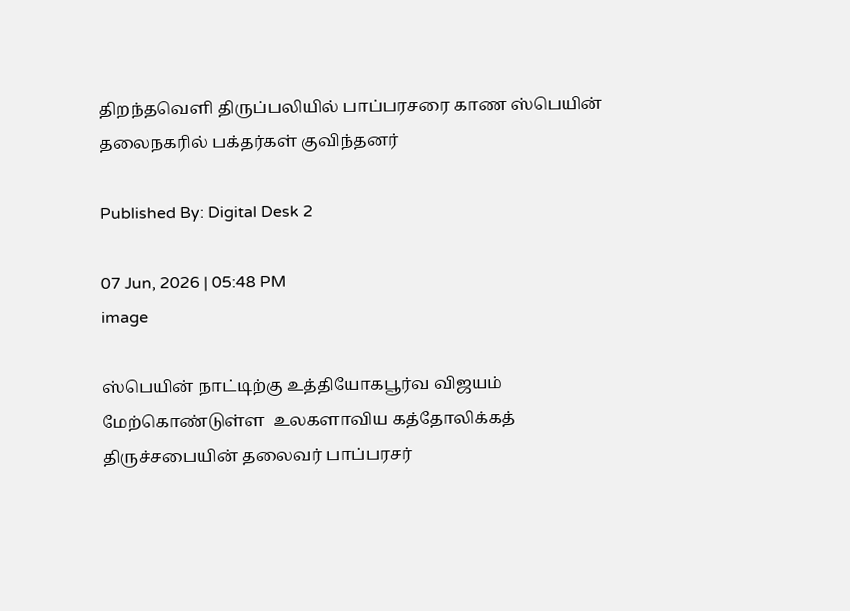திறந்தவெளி திருப்பலியில் பாப்பரசரை காண ஸ்பெயின் தலைநகரில் பக்தர்கள் குவிந்தனர்

Published By: Digital Desk 2

07 Jun, 2026 | 05:48 PM
image

ஸ்பெயின் நாட்டிற்கு உத்தியோகபூர்வ விஜயம் மேற்கொண்டுள்ள  உலகளாவிய கத்தோலிக்கத் திருச்சபையின் தலைவர் பாப்பரசர்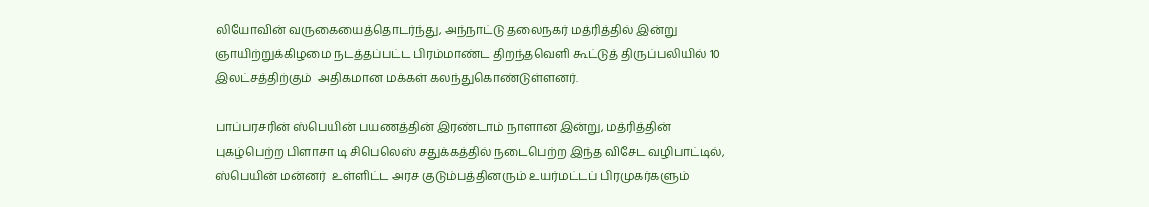லியோவின் வருகையைத்தொடர்ந்து, அந்நாட்டு தலைநகர் மத்ரித்தில் இன்று ஞாயிற்றுக்கிழமை நடத்தப்பட்ட பிரம்மாண்ட திறந்தவெளி கூட்டுத் திருப்பலியில் 10 இலட்சத்திற்கும்  அதிகமான மக்கள் கலந்துகொண்டுள்ளனர்.

பாப்பரசரின் ஸ்பெயின் பயணத்தின் இரண்டாம் நாளான இன்று, மத்ரித்தின் புகழ்பெற்ற பிளாசா டி சிபெலெஸ் சதுக்கத்தில் நடைபெற்ற இந்த விசேட வழிபாட்டில், ஸ்பெயின் மன்னர்  உள்ளிட்ட அரச குடும்பத்தினரும் உயர்மட்டப் பிரமுகர்களும்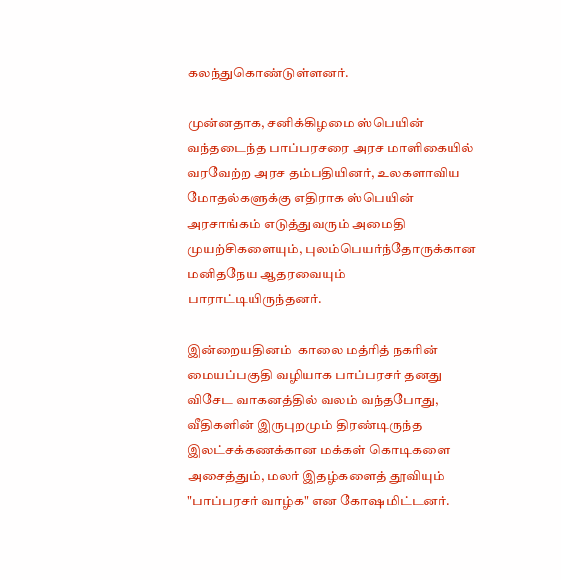கலந்துகொண்டுள்ளனர்.

முன்னதாக, சனிக்கிழமை ஸ்பெயின் வந்தடைந்த பாப்பரசரை அரச மாளிகையில் வரவேற்ற அரச தம்பதியினர், உலகளாவிய மோதல்களுக்கு எதிராக ஸ்பெயின் அரசாங்கம் எடுத்துவரும் அமைதி முயற்சிகளையும், புலம்பெயர்ந்தோருக்கான மனிதநேய ஆதரவையும் பாராட்டியிருந்தனர்.

இன்றையதினம்  காலை மத்ரித் நகரின் மையப்பகுதி வழியாக பாப்பரசர் தனது விசேட வாகனத்தில் வலம் வந்தபோது, வீதிகளின் இருபுறமும் திரண்டிருந்த இலட்சக்கணக்கான மக்கள் கொடிகளை அசைத்தும், மலர் இதழ்களைத் தூவியும் "பாப்பரசர் வாழ்க" என கோஷமிட்டனர்.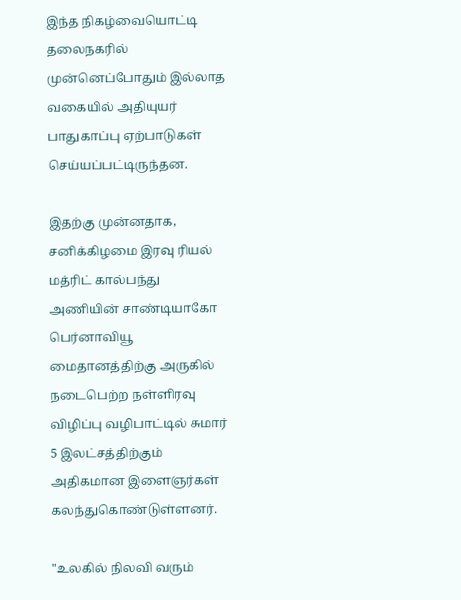இந்த நிகழ்வையொட்டி தலைநகரில் முன்னெப்போதும் இல்லாத வகையில் அதியுயர் பாதுகாப்பு ஏற்பாடுகள் செய்யப்பட்டிருந்தன.

இதற்கு முன்னதாக, சனிக்கிழமை இரவு ரியல் மத்ரிட் கால்பந்து அணியின் சாண்டியாகோ பெர்னாவியூ மைதானத்திற்கு அருகில் நடைபெற்ற நள்ளிரவு விழிப்பு வழிபாட்டில் சுமார் 5 இலட்சத்திற்கும் அதிகமான இளைஞர்கள் கலந்துகொண்டுள்ளனர்.

"உலகில் நிலவி வரும்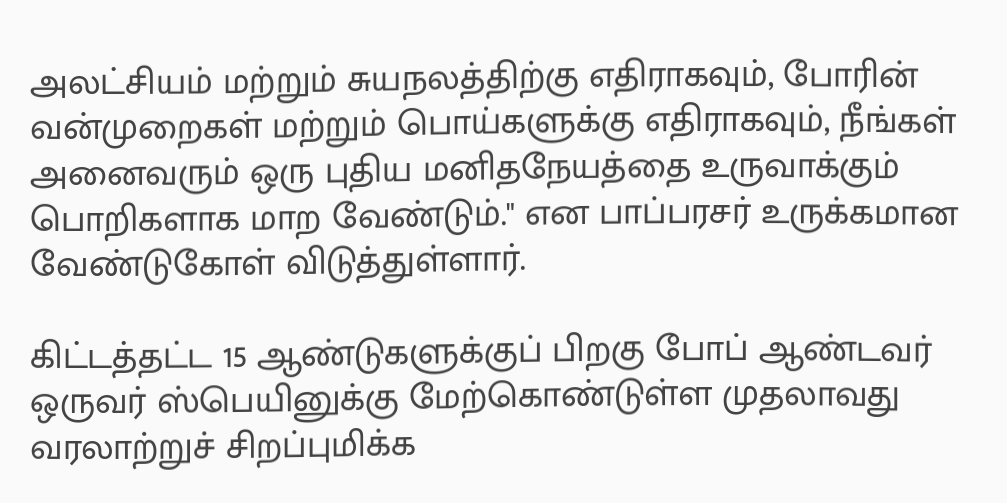அலட்சியம் மற்றும் சுயநலத்திற்கு எதிராகவும், போரின் வன்முறைகள் மற்றும் பொய்களுக்கு எதிராகவும், நீங்கள் அனைவரும் ஒரு புதிய மனிதநேயத்தை உருவாக்கும் பொறிகளாக மாற வேண்டும்." என பாப்பரசர் உருக்கமான வேண்டுகோள் விடுத்துள்ளார்.

கிட்டத்தட்ட 15 ஆண்டுகளுக்குப் பிறகு போப் ஆண்டவர் ஒருவர் ஸ்பெயினுக்கு மேற்கொண்டுள்ள முதலாவது வரலாற்றுச் சிறப்புமிக்க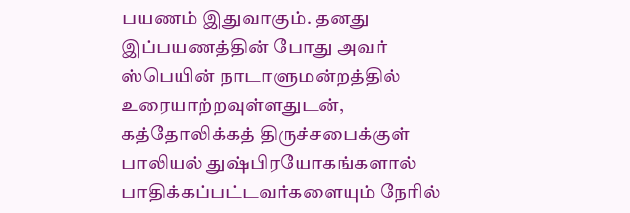பயணம் இதுவாகும். தனது இப்பயணத்தின் போது அவர் ஸ்பெயின் நாடாளுமன்றத்தில் உரையாற்றவுள்ளதுடன், கத்தோலிக்கத் திருச்சபைக்குள் பாலியல் துஷ்பிரயோகங்களால் பாதிக்கப்பட்டவர்களையும் நேரில்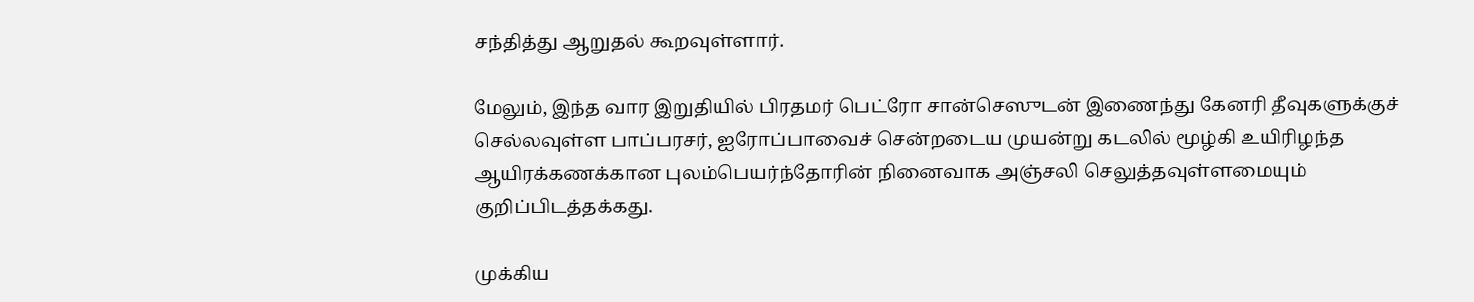சந்தித்து ஆறுதல் கூறவுள்ளார்.

மேலும், இந்த வார இறுதியில் பிரதமர் பெட்ரோ சான்செஸுடன் இணைந்து கேனரி தீவுகளுக்குச் செல்லவுள்ள பாப்பரசர், ஐரோப்பாவைச் சென்றடைய முயன்று கடலில் மூழ்கி உயிரிழந்த ஆயிரக்கணக்கான புலம்பெயர்ந்தோரின் நினைவாக அஞ்சலி செலுத்தவுள்ளமையும் குறிப்பிடத்தக்கது.

முக்கிய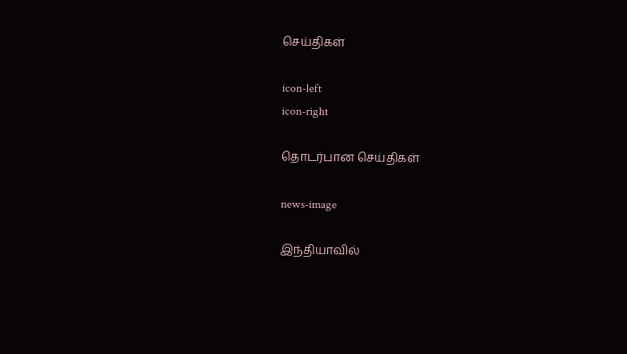செய்திகள்

icon-left
icon-right

தொடர்பான செய்திகள்

news-image

இந்தியாவில்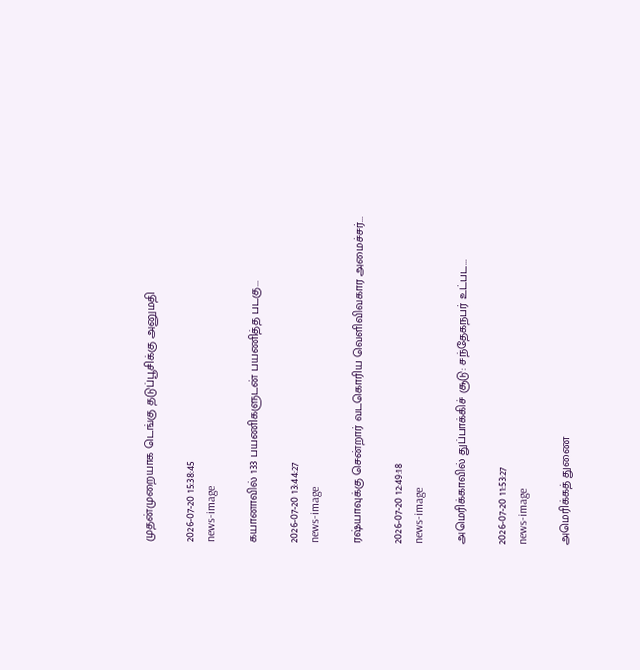முதன்முறையாக டெங்கு தடுப்பூசிக்கு அனுமதி

2026-07-20 15:38:45
news-image

கயானாவில் 133 பயணிகளுடன் பயணித்த படகு...

2026-07-20 13:44:27
news-image

ரஷ்யாவுக்கு சென்றார் வடகொரிய வெளிவிவகார அமைச்சர்...

2026-07-20 12:49:18
news-image

அமெரிக்காவில் துப்பாக்கிச் சூடு: சந்தேகநபர் உட்பட...

2026-07-20 11:53:27
news-image

அமெரிக்கத் துணை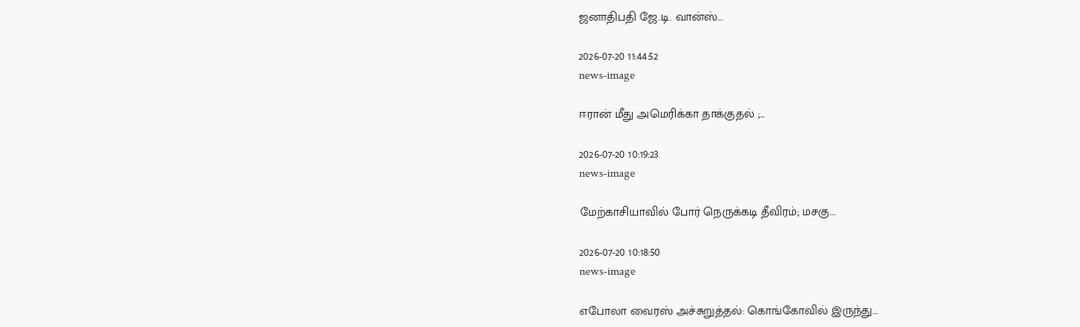ஜனாதிபதி ஜே.டி. வான்ஸ்...

2026-07-20 11:44:52
news-image

ஈரான் மீது அமெரிக்கா தாக்குதல் ;...

2026-07-20 10:19:23
news-image

மேற்காசியாவில் போர் நெருக்கடி தீவிரம்; மசகு...

2026-07-20 10:18:50
news-image

எபோலா வைரஸ் அச்சுறுத்தல்: கொங்கோவில் இருந்து...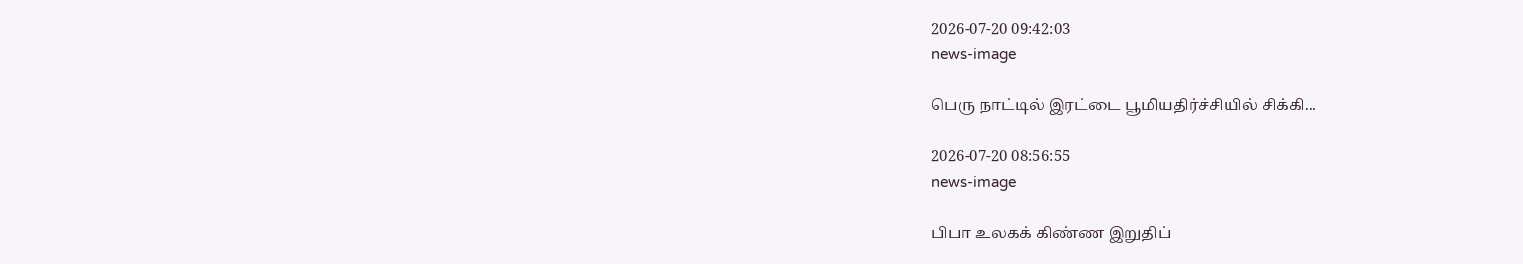2026-07-20 09:42:03
news-image

பெரு நாட்டில் இரட்டை பூமியதிர்ச்சியில் சிக்கி...

2026-07-20 08:56:55
news-image

பிபா உலகக் கிண்ண இறுதிப்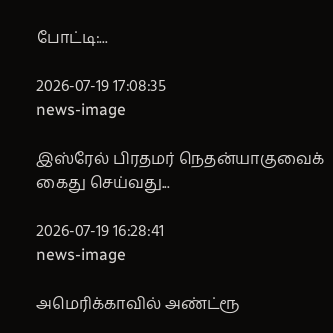போட்டி:...

2026-07-19 17:08:35
news-image

இஸ்ரேல் பிரதமர் நெதன்யாகுவைக் கைது செய்வது...

2026-07-19 16:28:41
news-image

அமெரிக்காவில் அண்ட்ரூ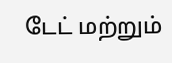டேட் மற்றும்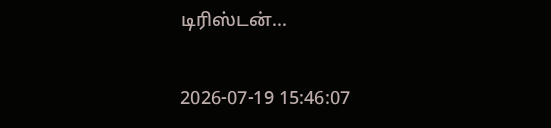டிரிஸ்டன்...

2026-07-19 15:46:07